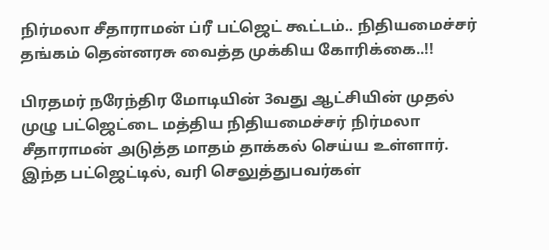நிர்மலா சீதாராமன் ப்ரீ பட்ஜெட் கூட்டம்.. நிதியமைச்சர் தங்கம் தென்னரசு வைத்த முக்கிய கோரிக்கை..!!

பிரதமர் நரேந்திர மோடியின் 3வது ஆட்சியின் முதல் முழு பட்ஜெட்டை மத்திய நிதியமைச்சர் நிர்மலா சீதாராமன் அடுத்த மாதம் தாக்கல் செய்ய உள்ளார். இந்த பட்ஜெட்டில், வரி செலுத்துபவர்கள்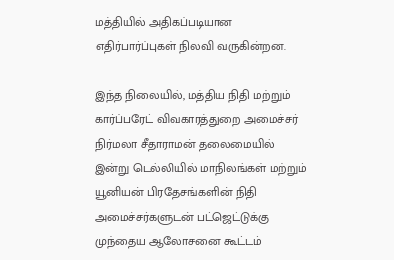மத்தியில் அதிகப்படியான எதிர்பார்ப்புகள் நிலவி வருகின்றன.

இந்த நிலையில், மத்திய நிதி மற்றும் கார்ப்பரேட் விவகாரத்துறை அமைச்சர் நிர்மலா சீதாராமன் தலைமையில் இன்று டெல்லியில் மாநிலங்கள் மற்றும் யூனியன் பிரதேசங்களின் நிதி அமைச்சர்களுடன் பட்ஜெட்டுக்கு முந்தைய ஆலோசனை கூட்டம்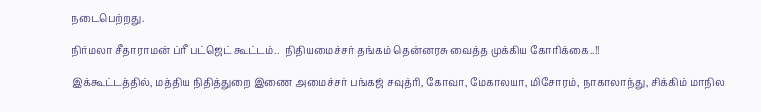நடைபெற்றது.

நிர்மலா சீதாராமன் ப்ரீ பட்ஜெட் கூட்டம்..  நிதியமைச்சர் தங்கம் தென்னரசு வைத்த முக்கிய கோரிக்கை..!!

இக்கூட்டத்தில், மத்திய நிதித்துறை இணை அமைச்சர் பங்கஜ் சவுத்ரி, கோவா, மேகாலயா, மிசோரம், நாகாலாந்து, சிக்கிம் மாநில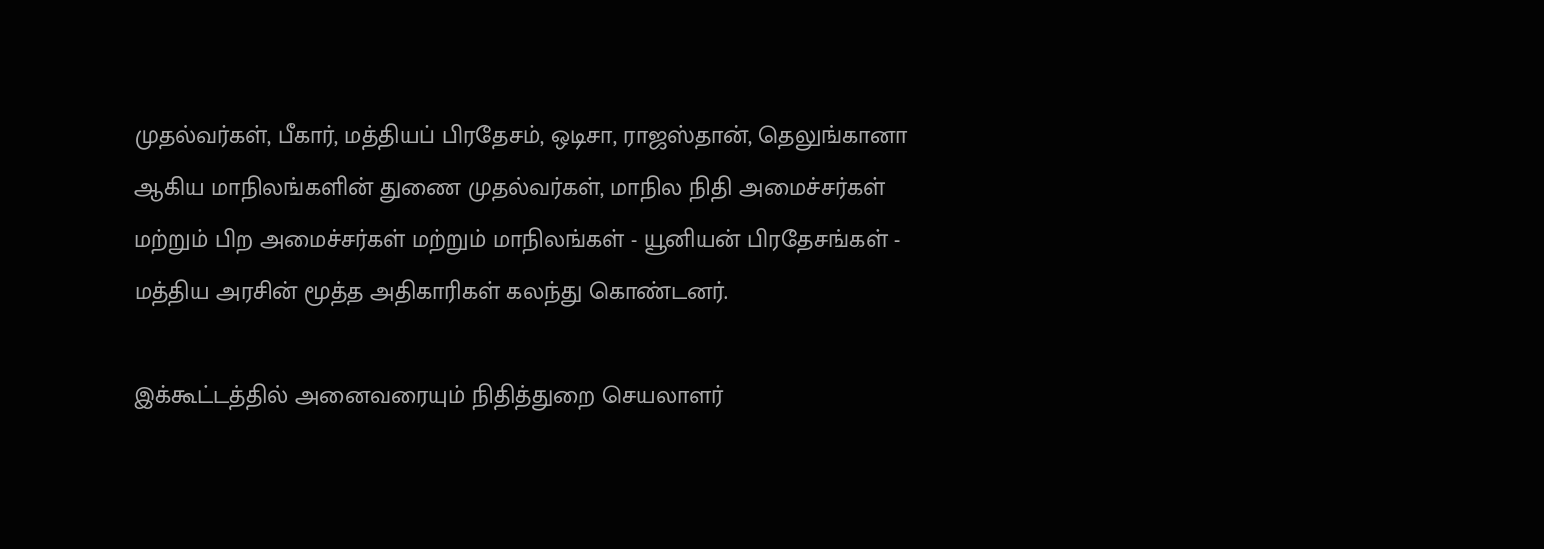முதல்வர்கள், பீகார், மத்தியப் பிரதேசம், ஒடிசா, ராஜஸ்தான், தெலுங்கானா ஆகிய மாநிலங்களின் துணை முதல்வர்கள், மாநில நிதி அமைச்சர்கள் மற்றும் பிற அமைச்சர்கள் மற்றும் மாநிலங்கள் - யூனியன் பிரதேசங்கள் - மத்திய அரசின் மூத்த அதிகாரிகள் கலந்து கொண்டனர்.

இக்கூட்டத்தில் அனைவரையும் நிதித்துறை செயலாளர்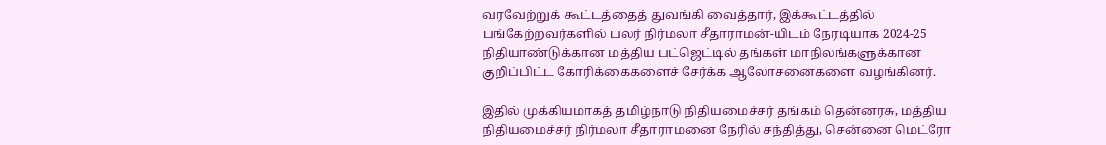வரவேற்றுக் கூட்டத்தைத் துவங்கி வைத்தார், இக்கூட்டத்தில் பங்கேற்றவர்களில் பலர் நிர்மலா சீதாராமன்-யிடம் நேரடியாக 2024-25 நிதியாண்டுக்கான மத்திய பட்ஜெட்டில் தங்கள் மாநிலங்களுக்கான குறிப்பிட்ட கோரிக்கைகளைச் சேர்க்க ஆலோசனைகளை வழங்கினர்.

இதில் முக்கியமாகத் தமிழ்நாடு நிதியமைச்சர் தங்கம் தென்னரசு, மத்திய நிதியமைச்சர் நிர்மலா சீதாராமனை நேரில் சந்தித்து, சென்னை மெட்ரோ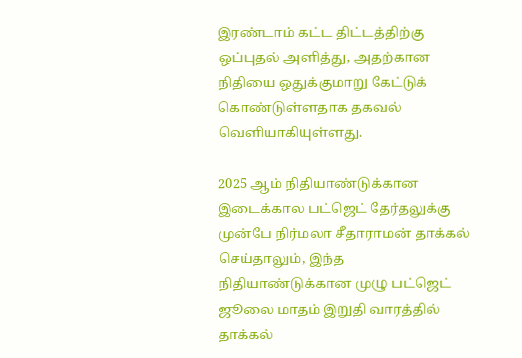இரண்டாம் கட்ட திட்டத்திற்கு ஒப்புதல் அளித்து, அதற்கான நிதியை ஒதுக்குமாறு கேட்டுக் கொண்டுள்ளதாக தகவல் வெளியாகியுள்ளது.

2025 ஆம் நிதியாண்டுக்கான இடைக்கால பட்ஜெட் தேர்தலுக்கு முன்பே நிர்மலா சீதாராமன் தாக்கல் செய்தாலும், இந்த நிதியாண்டுக்கான முழு பட்ஜெட் ஜூலை மாதம் இறுதி வாரத்தில் தாக்கல்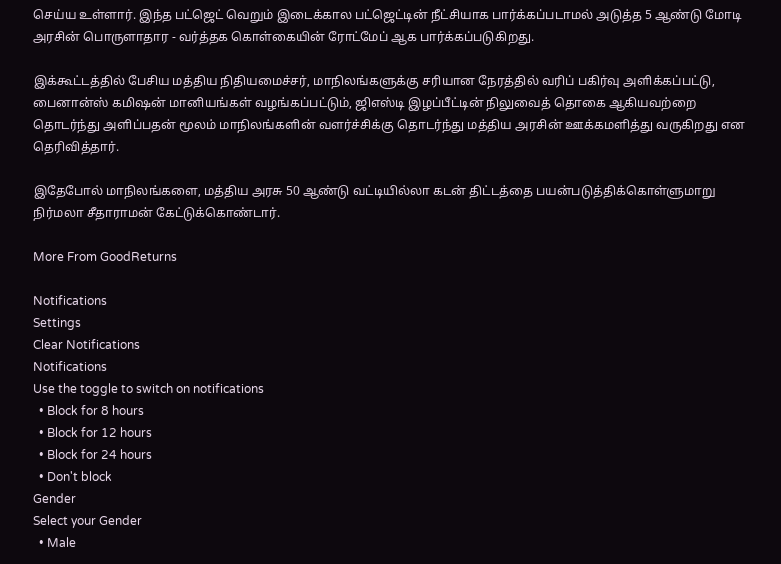செய்ய உள்ளார். இந்த பட்ஜெட் வெறும் இடைக்கால பட்ஜெட்டின் நீட்சியாக பார்க்கப்படாமல் அடுத்த 5 ஆண்டு மோடி அரசின் பொருளாதார - வர்த்தக கொள்கையின் ரோட்மேப் ஆக பார்க்கப்படுகிறது.

இக்கூட்டத்தில் பேசிய மத்திய நிதியமைச்சர், மாநிலங்களுக்கு சரியான நேரத்தில் வரிப் பகிர்வு அளிக்கப்பட்டு, பைனான்ஸ் கமிஷன் மானியங்கள் வழங்கப்பட்டும், ஜிஎஸ்டி இழப்பீட்டின் நிலுவைத் தொகை ஆகியவற்றை தொடர்ந்து அளிப்பதன் மூலம் மாநிலங்களின் வளர்ச்சிக்கு தொடர்ந்து மத்திய அரசின் ஊக்கமளித்து வருகிறது என தெரிவித்தார்.

இதேபோல் மாநிலங்களை, மத்திய அரசு 50 ஆண்டு வட்டியில்லா கடன் திட்டத்தை பயன்படுத்திக்கொள்ளுமாறு நிர்மலா சீதாராமன் கேட்டுக்கொண்டார்.

More From GoodReturns

Notifications
Settings
Clear Notifications
Notifications
Use the toggle to switch on notifications
  • Block for 8 hours
  • Block for 12 hours
  • Block for 24 hours
  • Don't block
Gender
Select your Gender
  • Male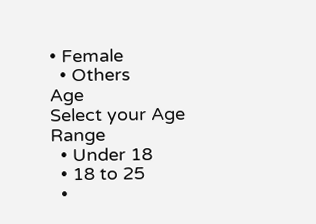• Female
  • Others
Age
Select your Age Range
  • Under 18
  • 18 to 25
  •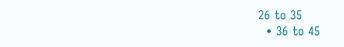26 to 35
  • 36 to 45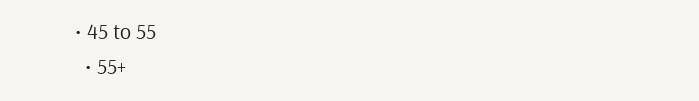• 45 to 55
  • 55+